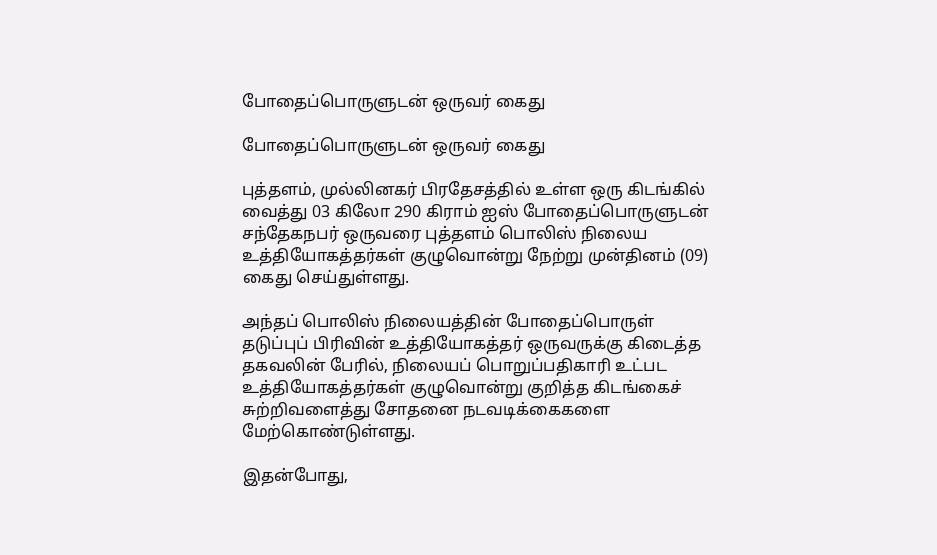போதைப்பொருளுடன் ஒருவர் கைது

போதைப்பொருளுடன் ஒருவர் கைது

புத்தளம், முல்லினகர் பிரதேசத்தில் உள்ள ஒரு கிடங்கில் வைத்து 03 கிலோ 290 கிராம் ஐஸ் போதைப்பொருளுடன் சந்தேகநபர் ஒருவரை புத்தளம் பொலிஸ் நிலைய உத்தியோகத்தர்கள் குழுவொன்று நேற்று முன்தினம் (09) கைது செய்துள்ளது.

அந்தப் பொலிஸ் நிலையத்தின் போதைப்பொருள் தடுப்புப் பிரிவின் உத்தியோகத்தர் ஒருவருக்கு கிடைத்த தகவலின் பேரில், நிலையப் பொறுப்பதிகாரி உட்பட உத்தியோகத்தர்கள் குழுவொன்று குறித்த கிடங்கைச் சுற்றிவளைத்து சோதனை நடவடிக்கைகளை மேற்கொண்டுள்ளது.

இதன்போது,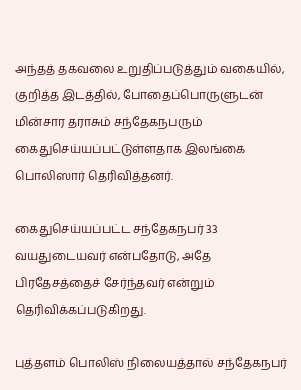அந்தத் தகவலை உறுதிப்படுத்தும் வகையில், குறித்த இடத்தில், போதைப்பொருளுடன் மின்சார தராசும் சந்தேகநபரும் கைதுசெய்யப்பட்டுள்ளதாக இலங்கை பொலிஸார் தெரிவித்தனர்.

கைதுசெய்யப்பட்ட சந்தேகநபர் 33 வயதுடையவர் என்பதோடு, அதே பிரதேசத்தைச் சேர்ந்தவர் என்றும் தெரிவிக்கப்படுகிறது.

புத்தளம் பொலிஸ் நிலையத்தால் சந்தேகநபர்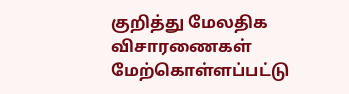குறித்து மேலதிக விசாரணைகள் மேற்கொள்ளப்பட்டு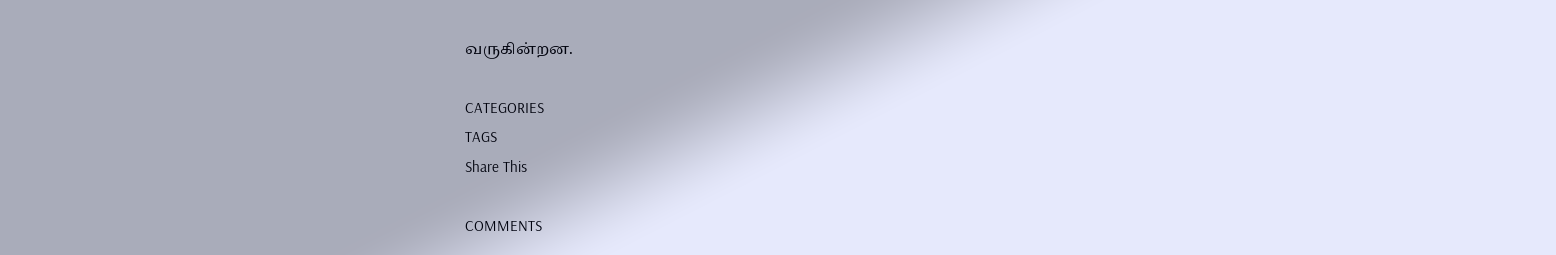வருகின்றன.

CATEGORIES
TAGS
Share This

COMMENTS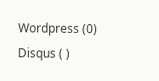Wordpress (0)
Disqus ( )